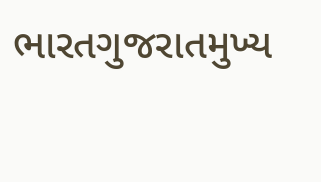ભારતગુજરાતમુખ્ય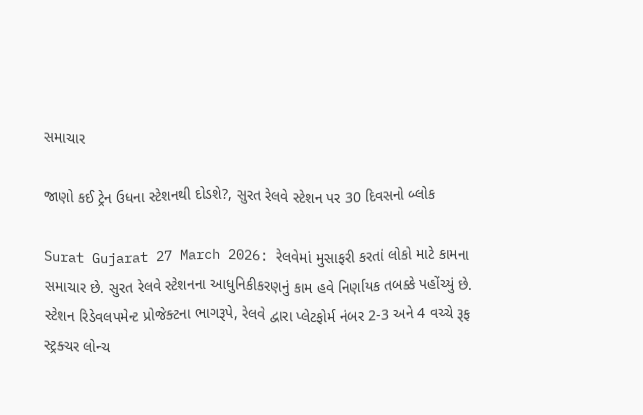સમાચાર

જાણો કઈ ટ્રેન ઉધના સ્ટેશનથી દોડશે?, સુરત રેલવે સ્ટેશન પર 30 દિવસનો બ્લોક

Surat Gujarat 27 March 2026: રેલવેમાં મુસાફરી કરતાં લોકો માટે કામના સમાચાર છે. સુરત રેલવે સ્ટેશનના આધુનિકીકરણનું કામ હવે નિર્ણાયક તબક્કે પહોંચ્યું છે. સ્ટેશન રિડેવલપમેન્ટ પ્રોજેક્ટના ભાગરૂપે, રેલવે દ્વારા પ્લેટફોર્મ નંબર 2-3 અને 4 વચ્ચે રૂફ સ્ટ્રક્ચર લોન્ચ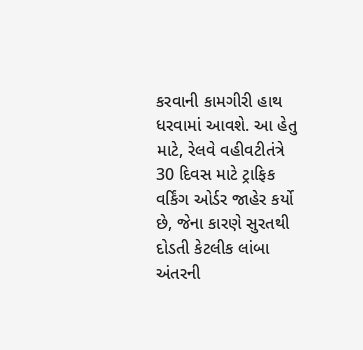કરવાની કામગીરી હાથ ધરવામાં આવશે. આ હેતુ માટે, રેલવે વહીવટીતંત્રે 30 દિવસ માટે ટ્રાફિક વર્કિંગ ઓર્ડર જાહેર કર્યો છે, જેના કારણે સુરતથી દોડતી કેટલીક લાંબા અંતરની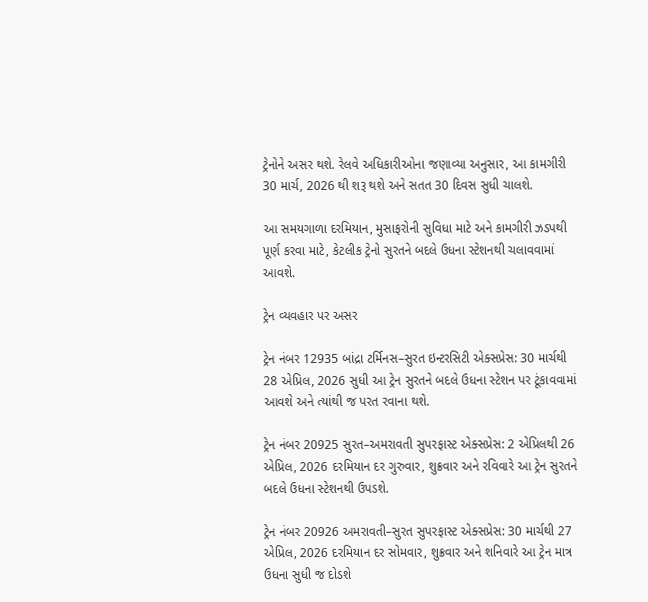ટ્રેનોને અસર થશે. રેલવે અધિકારીઓના જણાવ્યા અનુસાર, આ કામગીરી 30 માર્ચ, 2026 થી શરૂ થશે અને સતત 30 દિવસ સુધી ચાલશે.

આ સમયગાળા દરમિયાન, મુસાફરોની સુવિધા માટે અને કામગીરી ઝડપથી પૂર્ણ કરવા માટે, કેટલીક ટ્રેનો સુરતને બદલે ઉધના સ્ટેશનથી ચલાવવામાં આવશે.

ટ્રેન વ્યવહાર પર અસર

ટ્રેન નંબર 12935 બાંદ્રા ટર્મિનસ–સુરત ઇન્ટરસિટી એક્સપ્રેસ: 30 માર્ચથી 28 એપ્રિલ, 2026 સુધી આ ટ્રેન સુરતને બદલે ઉધના સ્ટેશન પર ટૂંકાવવામાં આવશે અને ત્યાંથી જ પરત રવાના થશે.

ટ્રેન નંબર 20925 સુરત–અમરાવતી સુપરફાસ્ટ એક્સપ્રેસ: 2 એપ્રિલથી 26 એપ્રિલ, 2026 દરમિયાન દર ગુરુવાર, શુક્રવાર અને રવિવારે આ ટ્રેન સુરતને બદલે ઉધના સ્ટેશનથી ઉપડશે.

ટ્રેન નંબર 20926 અમરાવતી–સુરત સુપરફાસ્ટ એક્સપ્રેસ: 30 માર્ચથી 27 એપ્રિલ, 2026 દરમિયાન દર સોમવાર, શુક્રવાર અને શનિવારે આ ટ્રેન માત્ર ઉધના સુધી જ દોડશે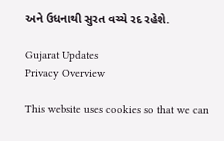અને ઉધનાથી સુરત વચ્ચે રદ રહેશે.

Gujarat Updates
Privacy Overview

This website uses cookies so that we can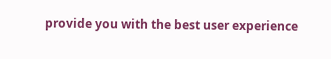provide you with the best user experience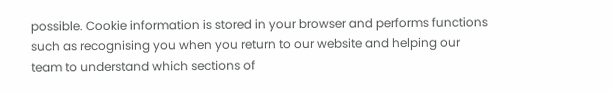possible. Cookie information is stored in your browser and performs functions such as recognising you when you return to our website and helping our team to understand which sections of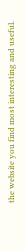the website you find most interesting and useful.